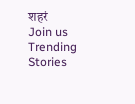शहरं
Join us
Trending Stories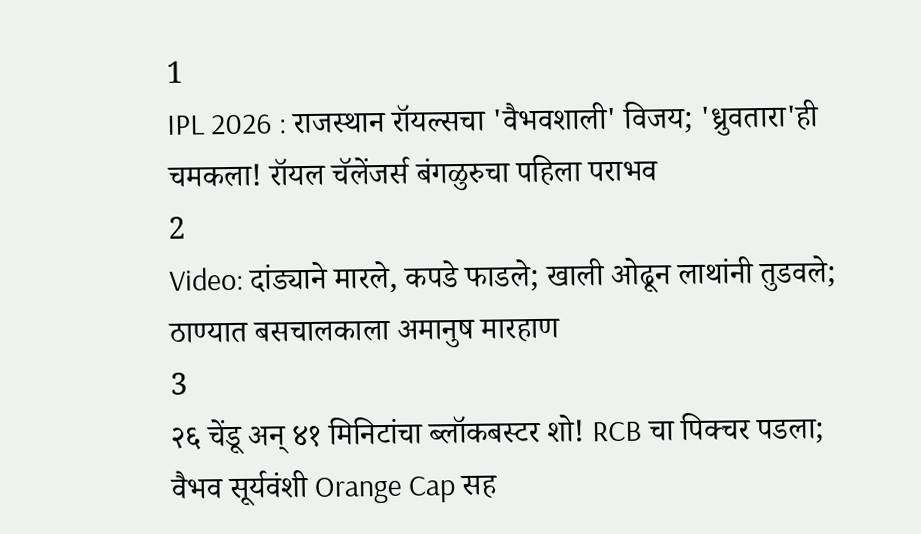1
IPL 2026 : राजस्थान रॉयल्सचा 'वैभवशाली' विजय; 'ध्रुवतारा'ही चमकला! रॉयल चॅलेंजर्स बंगळुरुचा पहिला पराभव
2
Video: दांड्याने मारले, कपडे फाडले; खाली ओढून लाथांनी तुडवले; ठाण्यात बसचालकाला अमानुष मारहाण
3
२६ चेंडू अन् ४१ मिनिटांचा ब्लॉकबस्टर शो! RCB चा पिक्चर पडला; वैभव सूर्यवंशी Orange Cap सह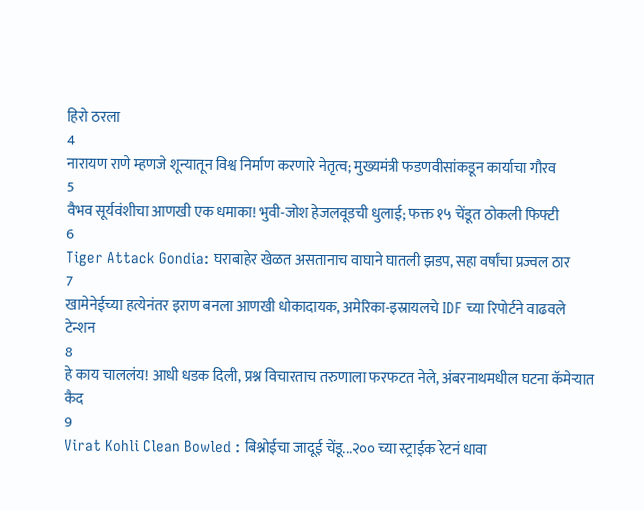हिरो ठरला
4
नारायण राणे म्हणजे शून्यातून विश्व निर्माण करणारे नेतृत्व; मुख्यमंत्री फडणवीसांकडून कार्याचा गौरव
5
वैभव सूर्यवंशीचा आणखी एक धमाका! भुवी-जोश हेजलवूडची धुलाई; फक्त १५ चेंडूत ठोकली फिफ्टी
6
Tiger Attack Gondia: घराबाहेर खेळत असतानाच वाघाने घातली झडप, सहा वर्षांचा प्रज्वल ठार
7
खामेनेईच्या हत्येनंतर इराण बनला आणखी धोकादायक, अमेरिका-इस्रायलचे IDF च्या रिपोर्टने वाढवले टेन्शन
8
हे काय चाललंय! आधी धडक दिली, प्रश्न विचारताच तरुणाला फरफटत नेले, अंबरनाथमधील घटना कॅमेऱ्यात कैद
9
Virat Kohli Clean Bowled : बिश्नोईचा जादूई चेंडू...२०० च्या स्ट्राईक रेटनं धावा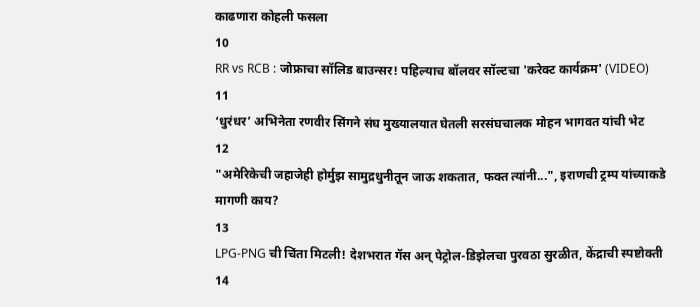काढणारा कोहली फसला
10
RR vs RCB : जोफ्राचा सॉलिड बाउन्सर! पहिल्याच बॉलवर सॉल्टचा 'करेक्ट कार्यक्रम' (VIDEO)
11
‘धुरंधर’ अभिनेता रणवीर सिंगने संघ मुख्यालयात घेतली सरसंघचालक मोहन भागवत यांची भेट
12
"अमेरिकेची जहाजेही होर्मुझ सामुद्रधुनीतून जाऊ शकतात, फक्त त्यांनी...", इराणची ट्रम्प यांच्याकडे मागणी काय?
13
LPG-PNG ची चिंता मिटली! देशभरात गॅस अन् पेट्रोल-डिझेलचा पुरवठा सुरळीत, केंद्राची स्पष्टोक्ती
14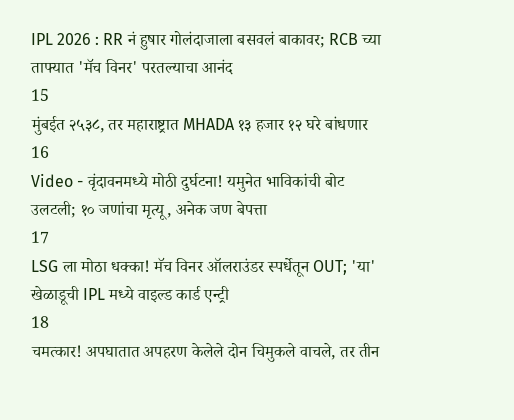IPL 2026 : RR नं हुषार गोलंदाजाला बसवलं बाकावर; RCB च्या ताफ्यात 'मॅच विनर' परतल्याचा आनंद
15
मुंबईत २५३८, तर महाराष्ट्रात MHADA १३ हजार १२ घरे बांधणार
16
Video - वृंदावनमध्ये मोठी दुर्घटना! यमुनेत भाविकांची बोट उलटली; १० जणांचा मृत्यू, अनेक जण बेपत्ता
17
LSG ला मोठा धक्का! मॅच विनर ऑलराउंडर स्पर्धेतून OUT; 'या' खेळाडूची IPL मध्ये वाइल्ड कार्ड एन्ट्री
18
चमत्कार! अपघातात अपहरण केलेले दोन चिमुकले वाचले, तर तीन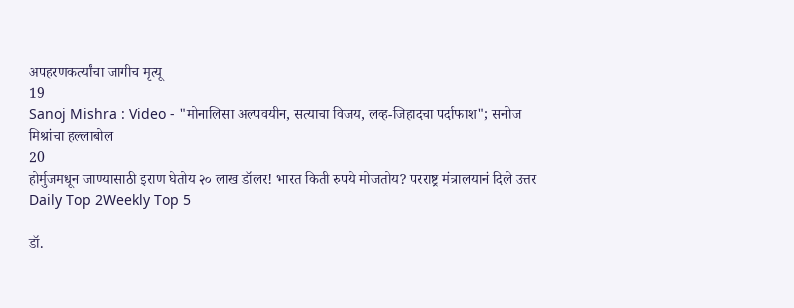अपहरणकर्त्यांचा जागीच मृत्यू
19
Sanoj Mishra : Video - "मोनालिसा अल्पवयीन, सत्याचा विजय, लव्ह-जिहादचा पर्दाफाश"; सनोज मिश्रांचा हल्लाबोल
20
होर्मुजमधून जाण्यासाठी इराण घेतोय २० लाख डॉलर! भारत किती रुपये मोजतोय? परराष्ट्र मंत्रालयानं दिले उत्तर
Daily Top 2Weekly Top 5

डॉ.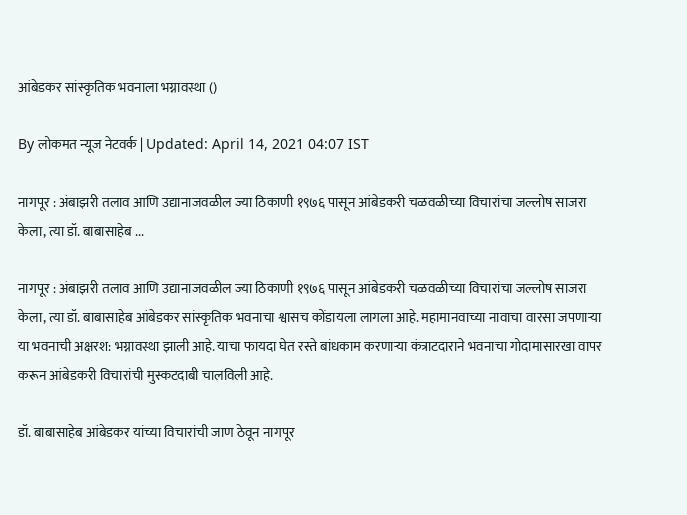आंबेडकर सांस्कृतिक भवनाला भग्नावस्था ()

By लोकमत न्यूज नेटवर्क | Updated: April 14, 2021 04:07 IST

नागपूर : अंबाझरी तलाव आणि उद्यानाजवळील ज्या ठिकाणी १९७६ पासून आंबेडकरी चळवळीच्या विचारांचा जल्लोष साजरा केला, त्या डॉ. बाबासाहेब ...

नागपूर : अंबाझरी तलाव आणि उद्यानाजवळील ज्या ठिकाणी १९७६ पासून आंबेडकरी चळवळीच्या विचारांचा जल्लोष साजरा केला, त्या डॉ. बाबासाहेब आंबेडकर सांस्कृतिक भवनाचा श्वासच कोंडायला लागला आहे. महामानवाच्या नावाचा वारसा जपणाऱ्या या भवनाची अक्षरश: भग्नावस्था झाली आहे. याचा फायदा घेत रस्ते बांधकाम करणाऱ्या कंत्राटदाराने भवनाचा गोदामासारखा वापर करून आंबेडकरी विचारांची मुस्कटदाबी चालविली आहे.

डॉ. बाबासाहेब आंबेडकर यांच्या विचारांची जाण ठेवून नागपूर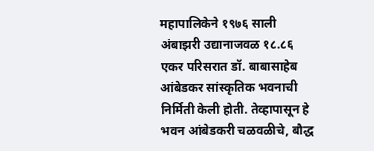महापालिकेने १९७६ साली अंबाझरी उद्यानाजवळ १८.८६ एकर परिसरात डॉ. बाबासाहेब आंबेडकर सांस्कृतिक भवनाची निर्मिती केली होती. तेव्हापासून हे भवन आंबेडकरी चळवळीचे, बौद्ध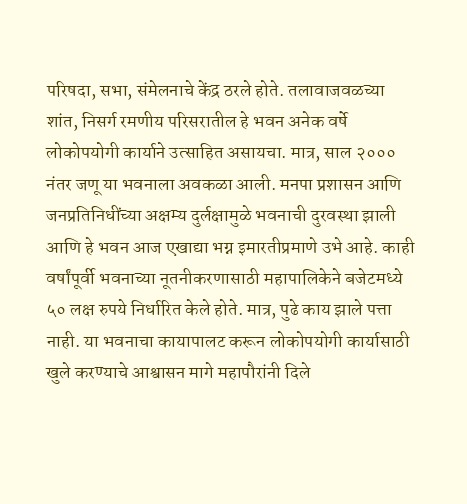परिषदा, सभा, संमेलनाचे केंद्र ठरले होते. तलावाजवळच्या शांत, निसर्ग रमणीय परिसरातील हे भवन अनेक वर्षे लोकोपयोगी कार्याने उत्साहित असायचा. मात्र, साल २००० नंतर जणू या भवनाला अवकळा आली. मनपा प्रशासन आणि जनप्रतिनिधींच्या अक्षम्य दुर्लक्षामुळे भवनाची दुरवस्था झाली आणि हे भवन आज एखाद्या भग्न इमारतीप्रमाणे उभे आहे. काही वर्षांपूर्वी भवनाच्या नूतनीकरणासाठी महापालिकेने बजेटमध्ये ५० लक्ष रुपये निर्धारित केले होते. मात्र, पुढे काय झाले पत्ता नाही. या भवनाचा कायापालट करून लोकोपयोगी कार्यासाठी खुले करण्याचे आश्वासन मागे महापौरांनी दिले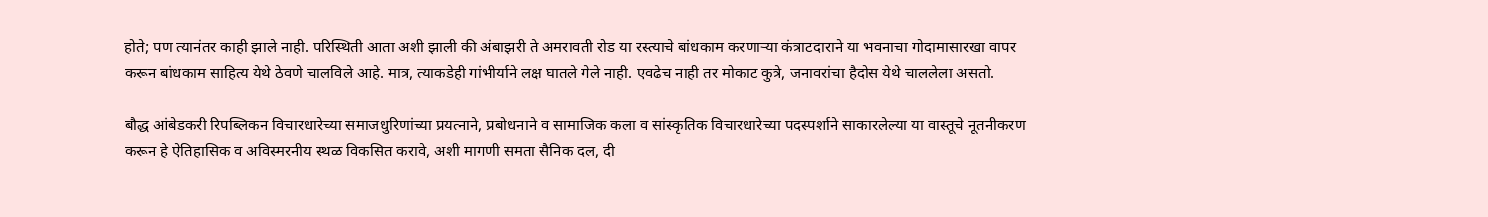होते; पण त्यानंतर काही झाले नाही. परिस्थिती आता अशी झाली की अंबाझरी ते अमरावती रोड या रस्त्याचे बांधकाम करणाऱ्या कंत्राटदाराने या भवनाचा गोदामासारखा वापर करून बांधकाम साहित्य येथे ठेवणे चालविले आहे. मात्र, त्याकडेही गांभीर्याने लक्ष घातले गेले नाही. एवढेच नाही तर मोकाट कुत्रे, जनावरांचा हैदोस येथे चाललेला असतो.

बौद्ध आंबेडकरी रिपब्लिकन विचारधारेच्या समाजधुरिणांच्या प्रयत्नाने, प्रबोधनाने व सामाजिक कला व सांस्कृतिक विचारधारेच्या पदस्पर्शाने साकारलेल्या या वास्तूचे नूतनीकरण करून हे ऐतिहासिक व अविस्मरनीय स्थळ विकसित करावे, अशी मागणी समता सैनिक दल, दी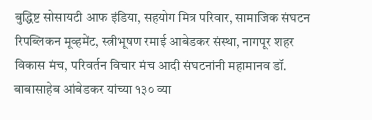बुद्धिष्ट सोसायटी आफ इंडिया, सहयोग मित्र परिवार, सामाजिक संघटन रिपब्लिकन मूव्हमेंट, स्त्रीभूषण रमाई आबेडकर संस्था, नागपूर शहर विकास मंच, परिवर्तन विचार मंच आदी संघटनांनी महामानव डॉ. बाबासाहेब आंबेडकर यांच्या १३० व्या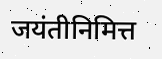जयंतीनिमित्त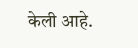केली आहे.